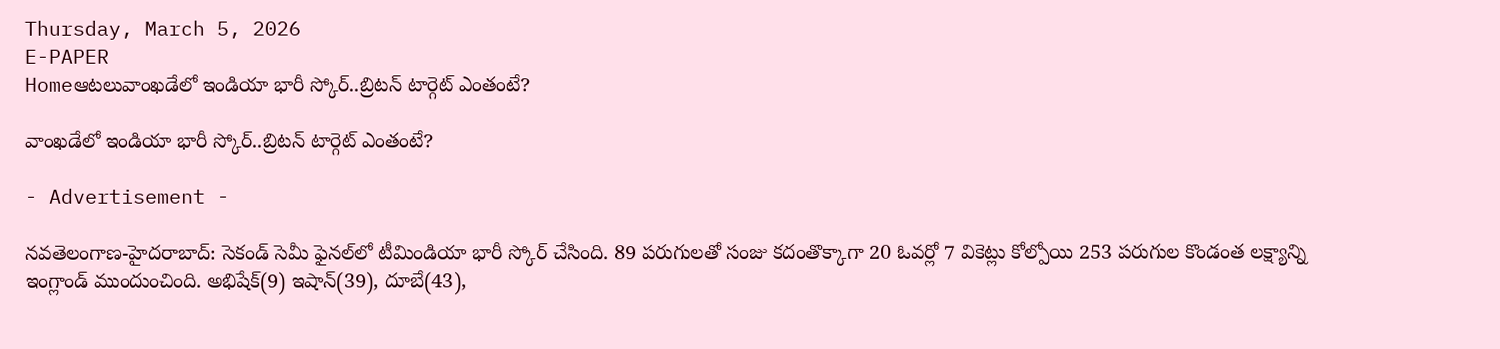Thursday, March 5, 2026
E-PAPER
Homeఆటలువాంఖ‌డేలో ఇండియా భారీ స్కోర్‌..బ్రిట‌న్ టార్గెట్ ఎంతంటే?

వాంఖ‌డేలో ఇండియా భారీ స్కోర్‌..బ్రిట‌న్ టార్గెట్ ఎంతంటే?

- Advertisement -

న‌వ‌తెలంగాణ‌-హైద‌రాబాద్: సెకండ్ సెమీ ఫైన‌ల్‌లో టీమిండియా భారీ స్కోర్ చేసింది. 89 ప‌రుగుల‌తో సంజు క‌దంతొక్కాగా 20 ఓవ‌ర్లో 7 వికెట్లు కోల్పోయి 253 ప‌రుగుల కొండంత ల‌క్ష్యాన్ని ఇంగ్లాండ్ ముందుంచింది. అభిషేక్‌(9) ఇషాన్(39), దూబే(43),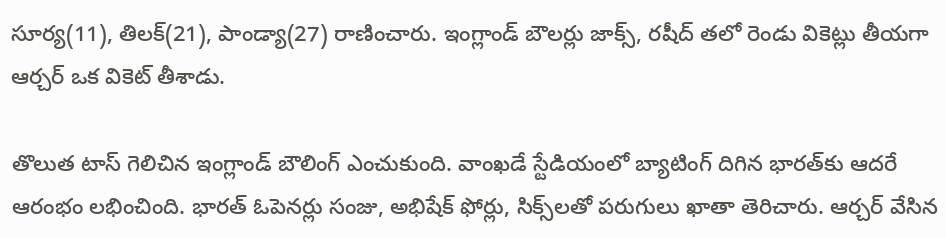సూర్య‌(11), తిల‌క్‌(21), పాండ్యా(27) రాణించారు. ఇంగ్లాండ్ బౌల‌ర్లు జాక్స్, ర‌షీద్ త‌లో రెండు వికెట్లు తీయ‌గా ఆర్చ‌ర్ ఒక వికెట్ తీశాడు.

తొలుత టాస్ గెలిచిన ఇంగ్లాండ్ బౌలింగ్ ఎంచుకుంది. వాంఖ‌డే స్టేడియంలో బ్యాటింగ్ దిగిన‌ భార‌త్‌కు ఆద‌రే ఆరంభం ల‌భించింది. భార‌త్ ఓపెన‌ర్లు సంజు, అభిషేక్ ఫోర్లు, సిక్స్‌ల‌తో ప‌రుగులు ఖాతా తెరిచారు. ఆర్చ‌ర్ వేసిన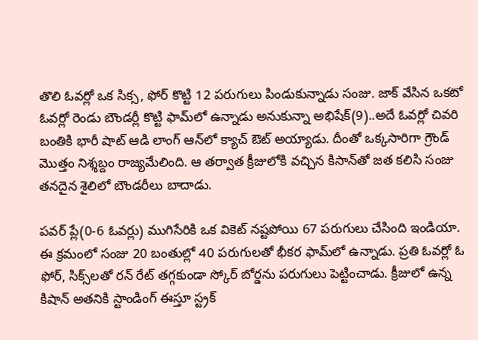తొలి ఓవ‌ర్లో ఒక సిక్స‌, ఫోర్ కొట్టి 12 పరుగులు పిండుకున్నాడు సంజు. జాక్ వేసిన ఒక‌టో ఓవ‌ర్లో రెండు బౌండ‌ర్లీ కొట్టి ఫామ్‌లో ఉన్నాడు అనుకున్నా అభిషేక్‌(9)..అదే ఓవ‌ర్లో చివ‌రి బంతికి భారీ షాట్ ఆడి లాంగ్ ఆన్‌లో క్యాచ్ ఔట్ అయ్యాడు. దీంతో ఒక్క‌సారిగా గ్రౌండ్ మొత్తం నిశ్శ‌బ్దం రాజ్య‌మేలింది. ఆ త‌ర్వాత క్రీజులోకి వ‌చ్చిన‌ కిసాన్‌తో జ‌త క‌లిసి సంజు త‌నదైన శైలిలో బౌండ‌రీలు బాదాడు.

ప‌వ‌ర్ ప్లే(0-6 ఓవ‌ర్లు) ముగిసేరికి ఒక వికెట్ న‌ష్ట‌పోయి 67 ప‌రుగులు చేసింది ఇండియా. ఈ క్ర‌మంలో సంజు 20 బంతుల్లో 40 పరుగుల‌తో భీక‌ర ఫామ్‌లో ఉన్నాడు. ప్ర‌తి ఓవ‌ర్లో ఓ ఫోర్, సిక్స్‌ల‌తో ర‌న్ రేట్ త‌గ్గ‌కుండా స్కోర్ బోర్డ‌ను ప‌రుగులు పెట్టించాడు. క్రీజులో ఉన్న కిషాన్ అత‌నికి స్టాండింగ్ ఈస్తూ స్ట్ర‌క్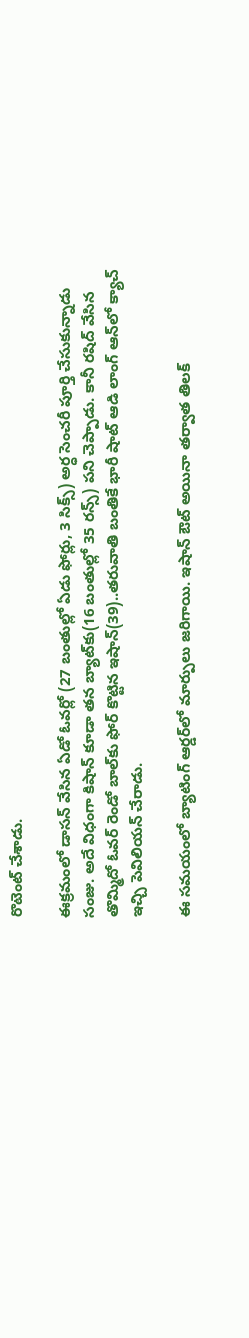రొటెంట్ చేశాడు.

ఈక్ర‌మంలో డాస‌న్ వేసిన ఏడో ఓవ‌ర్లో (27 బంతుల్లో ఏడు ఫోర్లు, 3 సిక్స్‌) అర్ధ సెంచ‌రీ పూర్తి చేసుకున్నాడు సంజు. అదే విధంగా కిషాన్ కూడా త‌న బ్యాట్‌కు(16 బంతుల్లో 35 ర‌న్స్) ప‌ని చెప్పాడు. కానీ ర‌షిద్ వేసిన‌ తొమ్మిదో ఓవ‌ర్ రెండో బాల్‌కు ఫోర్ కొట్టిన ఇషాన్(39)..త‌రువాతి బంతికే భారీ షాట్ ఆడి లాంగ్ ఆన్‌లో క్యాచ్ ఇచ్చి పెవిలియ‌న్ చేరాడు.

ఈ స‌మ‌యంలో బ్యాటింగ్ ఆర్డర్‌లో మార్పులు జ‌రిగాయి. ఇషాన్ ఔట్ అయినా త‌ర్వాత తిల‌క్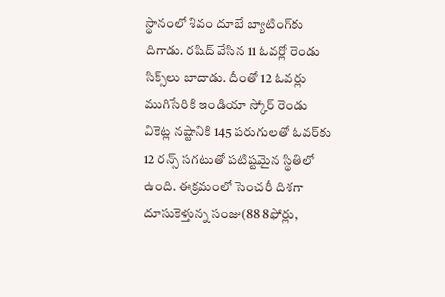స్థానంలో శివం దూబే బ్యాటింగ్‌కు దిగాడు. ర‌షిద్ వేసిన 11 ఓవ‌ర్లో రెండు సిక్స్‌లు బాదాడు. దీంతో 12 ఓవ‌ర్లు ముగిసేరికి ఇండియా స్కోర్ రెండు వికెట్ల న‌ష్టానికి 145 ప‌రుగుల‌తో ఓవ‌ర్‌కు 12 ర‌న్స్ స‌గ‌టుతో ప‌టిష్ట‌మైన స్థితిలో ఉంది. ఈక్ర‌మంలో సెంచ‌రీ దిశ‌గా దూసుకెళ్తున్న సంజు(88 8ఫోర్లు,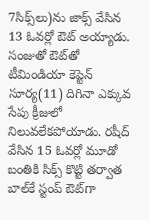7సిక్స్‌లు)ను జాక్స్ వేసిన 13 ఓవ‌ర్లో ఔట్ అయ్యాడు. సంజుతో ఔట్‌తో టీమిండియా కెప్టెన్ సూర్య(11) దిగినా ఎక్కువ సేపు క్రీజులో నిలువ‌లేక‌పోయాడు. ర‌షీద్ వేసిన 15 ఓవ‌ర్లో మూడో బంతికి సిక్స్ కొట్టి త‌ర్వాత బాల్‌కే స్టంప్ ఔట్‌గా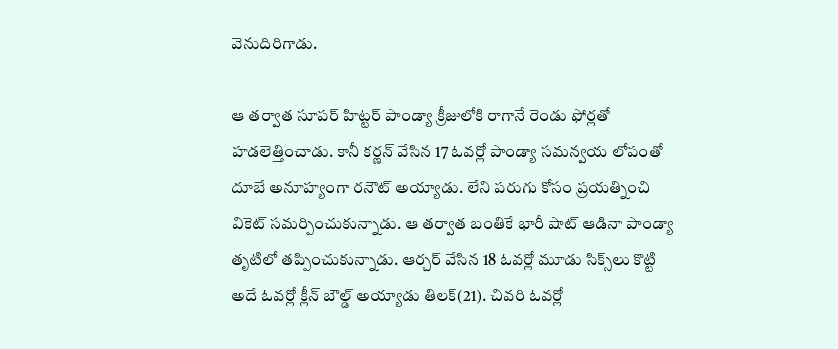వెనుదిరిగాడు.

ఆ త‌ర్వాత సూప‌ర్ హిట్ట‌ర్ పాండ్యా క్రీజులోకి రాగానే రెండు ఫోర్ల‌తో హ‌డ‌లెత్తించాడు. కానీ క‌ర్ణన్ వేసిన 17 ఓవ‌ర్లో పాండ్యా స‌మ‌న్వ‌య లోపంతో దూబే అనూహ్యంగా ర‌నౌట్ అయ్యాడు. లేని పరుగు కోసం ప్ర‌య‌త్నించి వికెట్ స‌మ‌ర్పించుకున్నాడు. ఆ త‌ర్వాత బంతికే భారీ షాట్ ఆడినా పాండ్యా తృటిలో త‌ప్పించుకున్నాడు. ఆర్చ‌ర్ వేసిన‌ 18 ఓవ‌ర్లో మూడు సిక్స్‌లు కొట్టి అదే ఓవ‌ర్లో క్లీన్ బౌల్డ్ అయ్యాడు తిల‌క్(21). చివ‌రి ఓవ‌ర్లో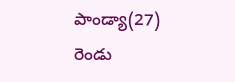పాండ్యా(27) రెండు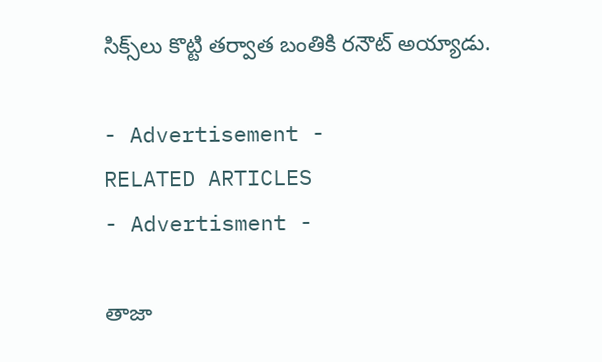సిక్స్‌లు కొట్టి త‌ర్వాత బంతికి ర‌నౌట్ అయ్యాడు.

- Advertisement -
RELATED ARTICLES
- Advertisment -

తాజా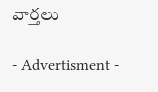వార్తలు

- Advertisment -